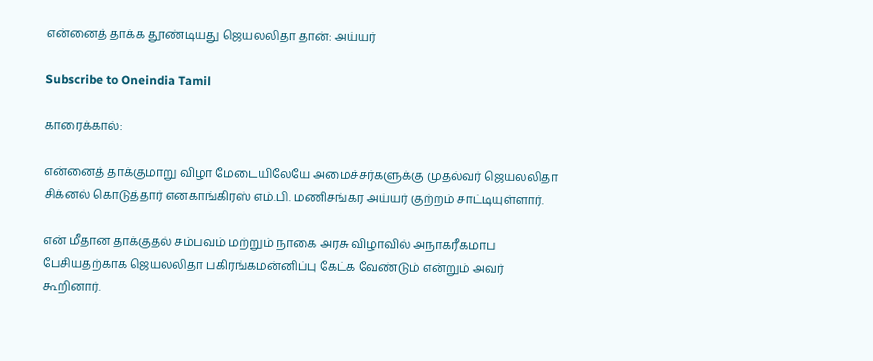என்னைத் தாக்க தூண்டியது ஜெயலலிதா தான்: அய்யர்

Subscribe to Oneindia Tamil

காரைக்கால்:

என்னைத் தாக்குமாறு விழா மேடையிலேயே அமைச்சர்களுக்கு முதல்வர் ஜெயலலிதா சிக்னல் கொடுத்தார் எனகாங்கிரஸ் எம்.பி. மணிசங்கர அய்யர் குற்றம் சாட்டியுள்ளார்.

என் மீதான தாக்குதல் சம்பவம் மற்றும் நாகை அரசு விழாவில் அநாகரீகமாப பேசியதற்காக ஜெயலலிதா பகிரங்கமன்னிப்பு கேட்க வேண்டும் என்றும் அவர் கூறினார்.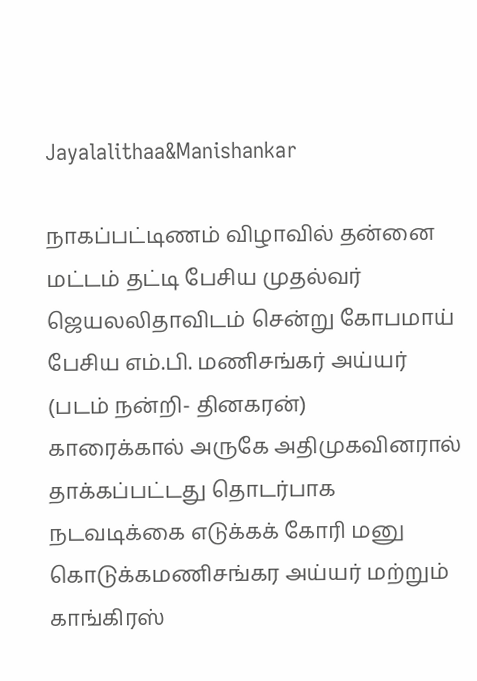Jayalalithaa&Manishankar

நாகப்பட்டிணம் விழாவில் தன்னை மட்டம் தட்டி பேசிய முதல்வர் ஜெயலலிதாவிடம் சென்று கோபமாய் பேசிய எம்.பி. மணிசங்கர் அய்யர் (படம் நன்றி- தினகரன்)
காரைக்கால் அருகே அதிமுகவினரால் தாக்கப்பட்டது தொடர்பாக நடவடிக்கை எடுக்கக் கோரி மனு கொடுக்கமணிசங்கர அய்யர் மற்றும் காங்கிரஸ்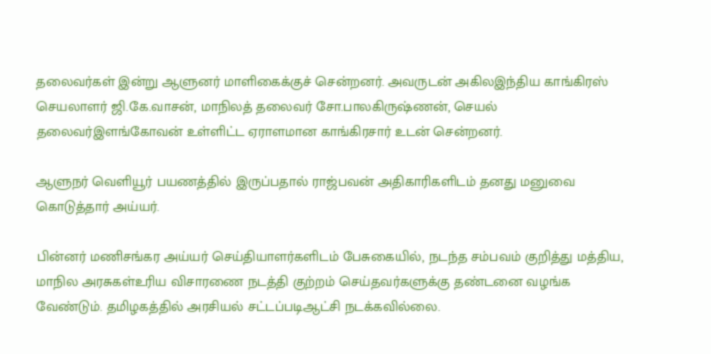தலைவர்கள் இன்று ஆளுனர் மாளிகைக்குச் சென்றனர். அவருடன் அகிலஇந்திய காங்கிரஸ் செயலாளர் ஜி.கே.வாசன், மாநிலத் தலைவர் சோ.பாலகிருஷ்ணன், செயல் தலைவர்இளங்கோவன் உள்ளிட்ட ஏராளமான காங்கிரசார் உடன் சென்றனர்.

ஆளுநர் வெளியூர் பயணத்தில் இருப்பதால் ராஜ்பவன் அதிகாரிகளிடம் தனது மனுவை கொடுத்தார் அய்யர்.

பின்னர் மணிசங்கர அய்யர் செய்தியாளர்களிடம் பேசுகையில், நடந்த சம்பவம் குறித்து மத்திய, மாநில அரசுகள்உரிய விசாரணை நடத்தி குற்றம் செய்தவர்களுக்கு தண்டனை வழங்க வேண்டும். தமிழகத்தில் அரசியல் சட்டப்படிஆட்சி நடக்கவில்லை.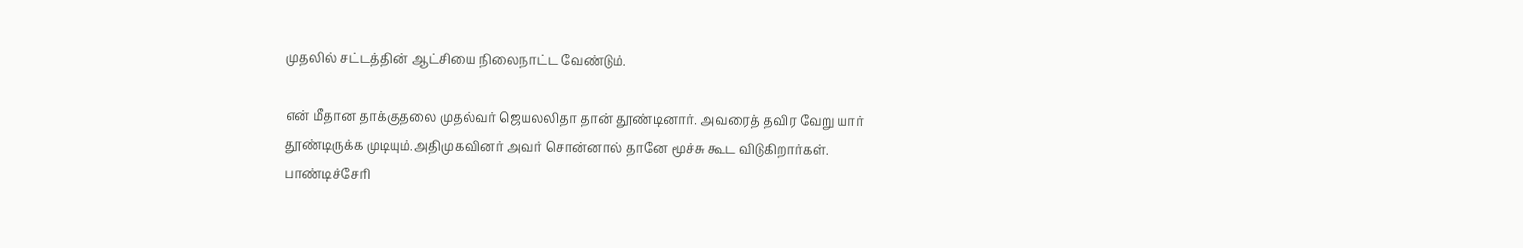முதலில் சட்டத்தின் ஆட்சியை நிலைநாட்ட வேண்டும்.

என் மீதான தாக்குதலை முதல்வர் ஜெயலலிதா தான் தூண்டினார். அவரைத் தவிர வேறு யார் தூண்டிருக்க முடியும்.அதிமுகவினர் அவர் சொன்னால் தானே மூச்சு கூட விடுகிறார்கள். பாண்டிச்சேரி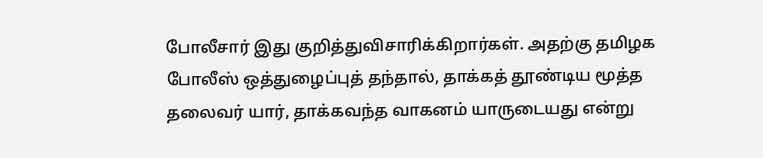போலீசார் இது குறித்துவிசாரிக்கிறார்கள். அதற்கு தமிழக போலீஸ் ஒத்துழைப்புத் தந்தால், தாக்கத் தூண்டிய மூத்த தலைவர் யார், தாக்கவந்த வாகனம் யாருடையது என்று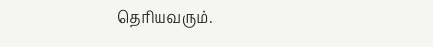தெரியவரும்.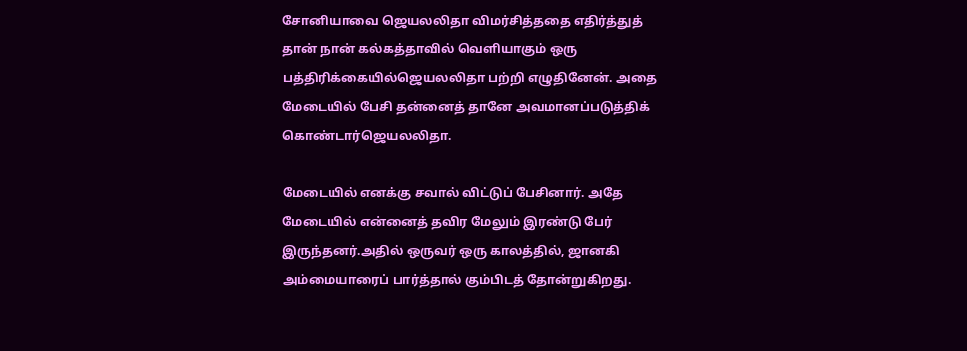சோனியாவை ஜெயலலிதா விமர்சித்ததை எதிர்த்துத் தான் நான் கல்கத்தாவில் வெளியாகும் ஒரு பத்திரிக்கையில்ஜெயலலிதா பற்றி எழுதினேன். அதை மேடையில் பேசி தன்னைத் தானே அவமானப்படுத்திக் கொண்டார்ஜெயலலிதா.

மேடையில் எனக்கு சவால் விட்டுப் பேசினார். அதே மேடையில் என்னைத் தவிர மேலும் இரண்டு பேர் இருந்தனர்.அதில் ஒருவர் ஒரு காலத்தில், ஜானகி அம்மையாரைப் பார்த்தால் கும்பிடத் தோன்றுகிறது.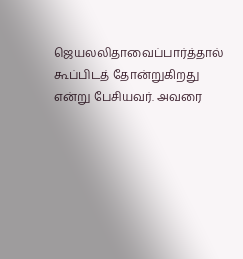ஜெயலலிதாவைப்பார்த்தால் கூப்பிடத் தோன்றுகிறது என்று பேசியவர். அவரை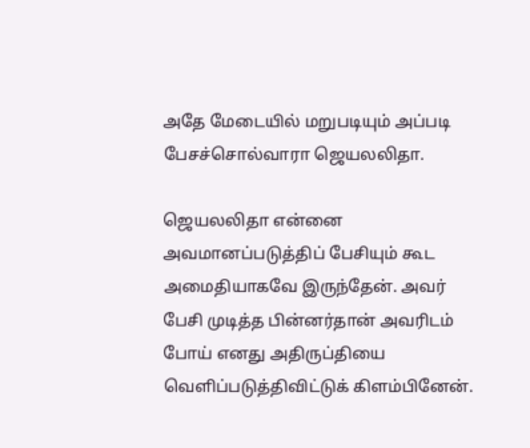அதே மேடையில் மறுபடியும் அப்படி பேசச்சொல்வாரா ஜெயலலிதா.

ஜெயலலிதா என்னை அவமானப்படுத்திப் பேசியும் கூட அமைதியாகவே இருந்தேன். அவர் பேசி முடித்த பின்னர்தான் அவரிடம் போய் எனது அதிருப்தியை வெளிப்படுத்திவிட்டுக் கிளம்பினேன்.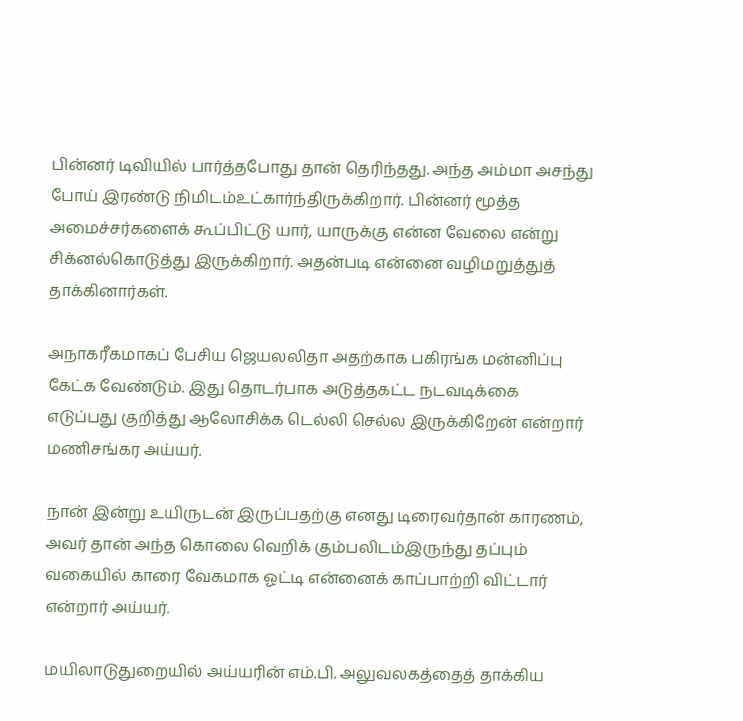பின்னர் டிவியில் பார்த்தபோது தான் தெரிந்தது. அந்த அம்மா அசந்து போய் இரண்டு நிமிடம்உட்கார்ந்திருக்கிறார். பின்னர் மூத்த அமைச்சர்களைக் கூப்பிட்டு யார், யாருக்கு என்ன வேலை என்று சிக்னல்கொடுத்து இருக்கிறார். அதன்படி என்னை வழிமறுத்துத் தாக்கினார்கள்.

அநாகரீகமாகப் பேசிய ஜெயலலிதா அதற்காக பகிரங்க மன்னிப்பு கேட்க வேண்டும். இது தொடர்பாக அடுத்தகட்ட நடவடிக்கை எடுப்பது குறித்து ஆலோசிக்க டெல்லி செல்ல இருக்கிறேன் என்றார் மணிசங்கர அய்யர்.

நான் இன்று உயிருடன் இருப்பதற்கு எனது டிரைவர்தான் காரணம், அவர் தான் அந்த கொலை வெறிக் கும்பலிடம்இருந்து தப்பும் வகையில் காரை வேகமாக ஓட்டி என்னைக் காப்பாற்றி விட்டார் என்றார் அய்யர்.

மயிலாடுதுறையில் அய்யரின் எம்.பி. அலுவலகத்தைத் தாக்கிய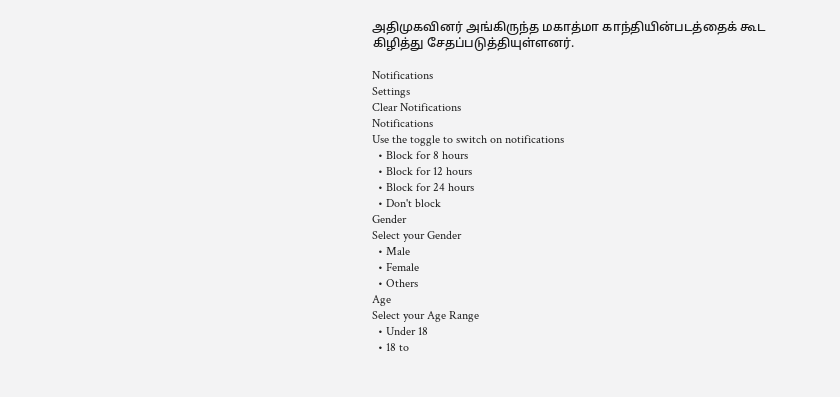அதிமுகவினர் அங்கிருந்த மகாத்மா காந்தியின்படத்தைக் கூட கிழித்து சேதப்படுத்தியுள்ளனர்.

Notifications
Settings
Clear Notifications
Notifications
Use the toggle to switch on notifications
  • Block for 8 hours
  • Block for 12 hours
  • Block for 24 hours
  • Don't block
Gender
Select your Gender
  • Male
  • Female
  • Others
Age
Select your Age Range
  • Under 18
  • 18 to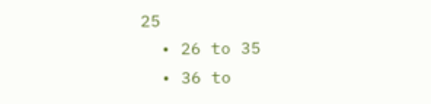25
  • 26 to 35
  • 36 to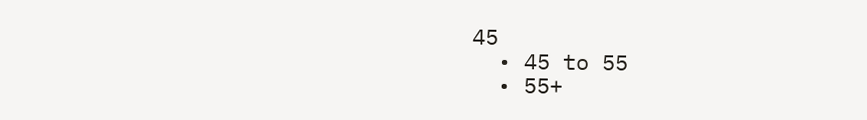45
  • 45 to 55
  • 55+